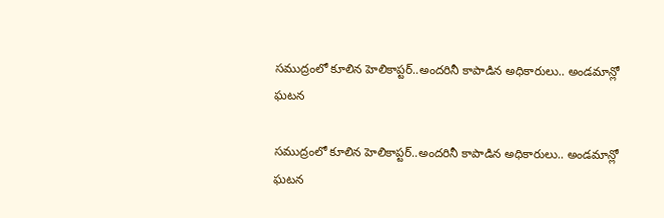సముద్రంలో కూలిన హెలికాప్టర్..అందరినీ కాపాడిన అధికారులు.. అండమాన్లో ఘటన

సముద్రంలో కూలిన హెలికాప్టర్..అందరినీ కాపాడిన అధికారులు.. అండమాన్లో ఘటన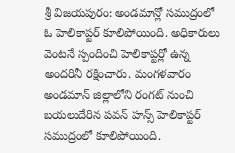శ్రీ విజయపురం: అండమాన్లో సముద్రంలో ఓ హెలికాప్టర్ కూలిపోయింది. అధికారులు వెంటనే స్పందించి హెలికాప్టర్లో ఉన్న అందరినీ రక్షించారు. మంగళవారం అండమాన్ జిల్లాలోని రంగట్ నుంచి బయలుదేరిన పవన్ హన్స్ హెలికాప్టర్ సముద్రంలో కూలిపోయింది.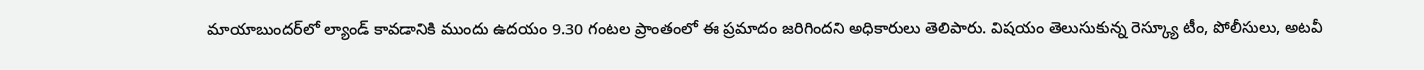మాయాబుందర్‌‌‌‌‌‌‌‌‌‌‌‌‌‌‌‌లో ల్యాండ్ కావడానికి ముందు ఉదయం 9.30 గంటల ప్రాంతంలో ఈ ప్రమాదం జరిగిందని అధికారులు తెలిపారు. విషయం తెలుసుకున్న రెస్క్యూ టీం, పోలీసులు, అటవీ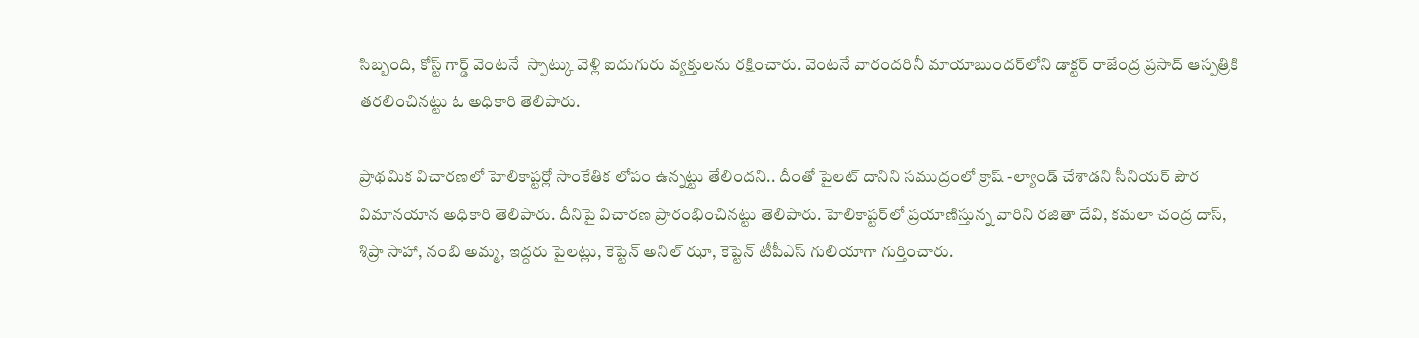సిబ్బంది, కోస్ట్ గార్డ్ వెంటనే  స్పాట్కు వెళ్లి ఐదుగురు వ్యక్తులను రక్షించారు. వెంటనే వారందరినీ మాయాబుందర్‌‌‌‌‌‌‌‌‌‌‌‌‌‌‌‌లోని డాక్టర్ రాజేంద్ర ప్రసాద్ ఆస్పత్రికి తరలించినట్టు ఓ అధికారి తెలిపారు.

ప్రాథమిక విచారణలో హెలికాప్టర్లో సాంకేతిక లోపం ఉన్నట్టు తేలిందని.. దీంతో పైలట్ దానిని సముద్రంలో క్రాష్ -ల్యాండ్ చేశాడని సీనియర్ పౌర విమానయాన అధికారి తెలిపారు. దీనిపై విచారణ ప్రారంభించినట్టు తెలిపారు. హెలికాప్టర్‌‌‌‌‌‌‌‌‌‌‌‌‌‌‌‌లో ప్రయాణిస్తున్న వారిని రజితా దేవి, కమలా చంద్ర దాస్, శిప్రా సాహా, నంబి అమ్మ, ఇద్దరు పైలట్లు, కెప్టెన్ అనిల్ ఝా, కెప్టెన్ టీపీఎస్ గులియాగా గుర్తించారు.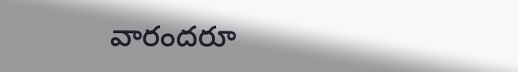వారందరూ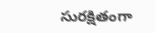సురక్షితంగా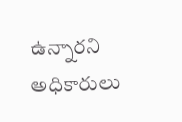ఉన్నారని అధికారులు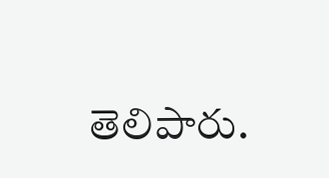తెలిపారు.